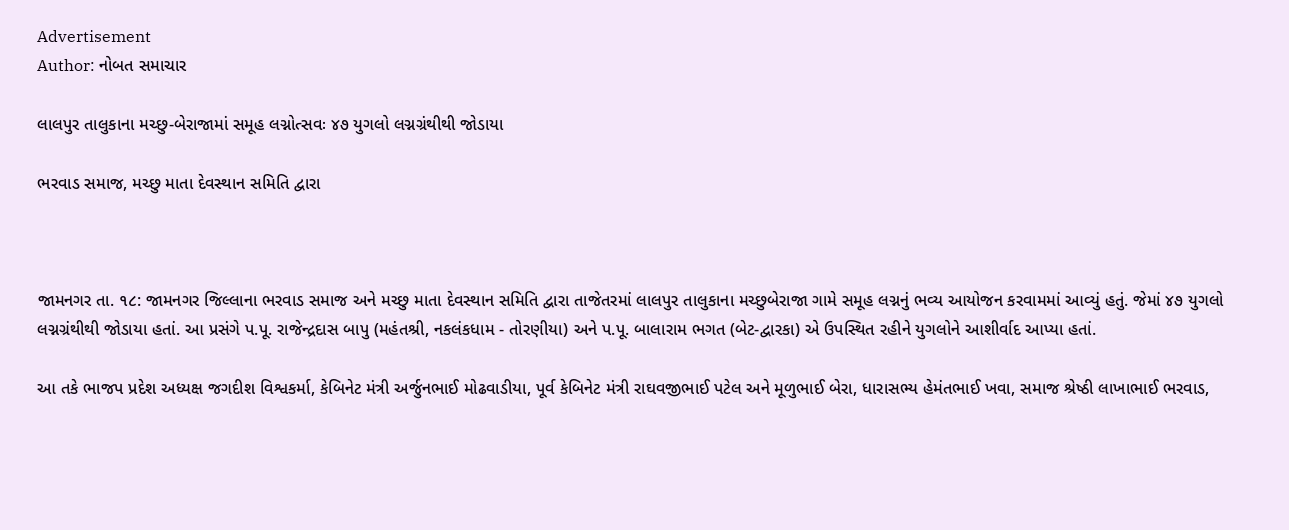Advertisement
Author: નોબત સમાચાર

લાલપુર તાલુકાના મચ્છુ-બેરાજામાં સમૂહ લગ્નોત્સવઃ ૪૭ યુગલો લગ્નગ્રંથીથી જોડાયા

ભરવાડ સમાજ, મચ્છુ માતા દેવસ્થાન સમિતિ દ્વારા



જામનગર તા. ૧૮: જામનગર જિલ્લાના ભરવાડ સમાજ અને મચ્છુ માતા દેવસ્થાન સમિતિ દ્વારા તાજેતરમાં લાલપુર તાલુકાના મચ્છુબેરાજા ગામે સમૂહ લગ્નનું ભવ્ય આયોજન કરવામમાં આવ્યું હતું. જેમાં ૪૭ યુગલો લગ્નગ્રંથીથી જોડાયા હતાં. આ પ્રસંગે પ.પૂ. રાજેન્દ્રદાસ બાપુ (મહંતશ્રી, નકલંકધામ - તોરણીયા) અને પ.પૂ. બાલારામ ભગત (બેટ-દ્વારકા) એ ઉપસ્થિત રહીને યુગલોને આશીર્વાદ આપ્યા હતાં.

આ તકે ભાજપ પ્રદેશ અધ્યક્ષ જગદીશ વિશ્વકર્મા, કેબિનેટ મંત્રી અર્જુનભાઈ મોઢવાડીયા, પૂર્વ કેબિનેટ મંત્રી રાઘવજીભાઈ પટેલ અને મૂળુભાઈ બેરા, ધારાસભ્ય હેમંતભાઈ ખવા, સમાજ શ્રેષ્ઠી લાખાભાઈ ભરવાડ,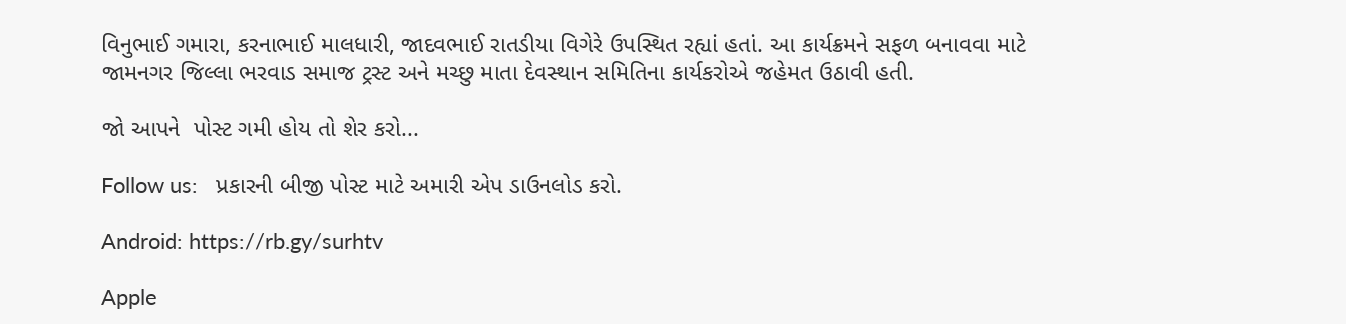વિનુભાઈ ગમારા, કરનાભાઈ માલધારી, જાદવભાઈ રાતડીયા વિગેરે ઉપસ્થિત રહ્યાં હતાં. આ કાર્યક્રમને સફળ બનાવવા માટે જામનગર જિલ્લા ભરવાડ સમાજ ટ્રસ્ટ અને મચ્છુ માતા દેવસ્થાન સમિતિના કાર્યકરોએ જહેમત ઉઠાવી હતી.

જો આપને  પોસ્ટ ગમી હોય તો શેર કરો...

Follow us:   પ્રકારની બીજી પોસ્ટ માટે અમારી એપ ડાઉનલોડ કરો.

Android: https://rb.gy/surhtv

Apple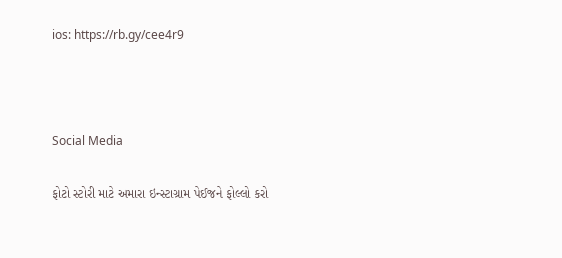ios: https://rb.gy/cee4r9



Social Media

ફોટો સ્ટોરી માટે અમારા ઇન્સ્ટાગ્રામ પેઈજને ફોલ્લો કરો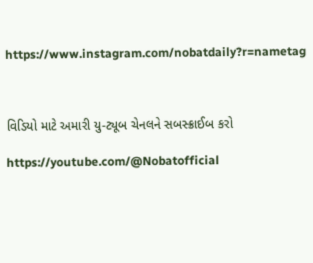https://www.instagram.com/nobatdaily?r=nametag



વિડિયો માટે અમારી યુ-ટ્યૂબ ચેનલને સબસ્ક્રાઈબ કરો

https://youtube.com/@Nobatofficial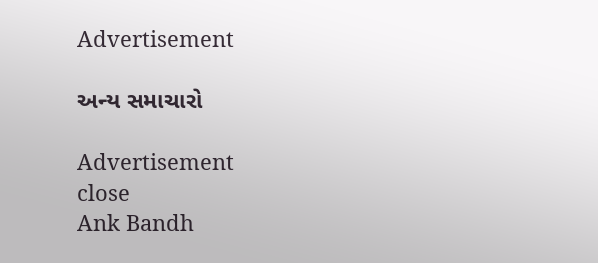Advertisement

અન્ય સમાચારો

Advertisement
close
Ank Bandh